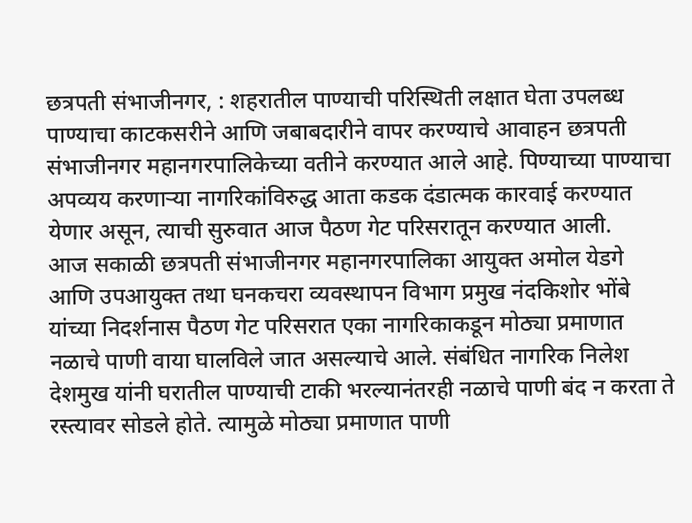छत्रपती संभाजीनगर, : शहरातील पाण्याची परिस्थिती लक्षात घेता उपलब्ध पाण्याचा काटकसरीने आणि जबाबदारीने वापर करण्याचे आवाहन छत्रपती संभाजीनगर महानगरपालिकेच्या वतीने करण्यात आले आहे. पिण्याच्या पाण्याचा अपव्यय करणाऱ्या नागरिकांविरुद्ध आता कडक दंडात्मक कारवाई करण्यात येणार असून, त्याची सुरुवात आज पैठण गेट परिसरातून करण्यात आली.
आज सकाळी छत्रपती संभाजीनगर महानगरपालिका आयुक्त अमोल येडगे आणि उपआयुक्त तथा घनकचरा व्यवस्थापन विभाग प्रमुख नंदकिशोर भोंबे यांच्या निदर्शनास पैठण गेट परिसरात एका नागरिकाकडून मोठ्या प्रमाणात नळाचे पाणी वाया घालविले जात असल्याचे आले. संबंधित नागरिक निलेश देशमुख यांनी घरातील पाण्याची टाकी भरल्यानंतरही नळाचे पाणी बंद न करता ते रस्त्यावर सोडले होते. त्यामुळे मोठ्या प्रमाणात पाणी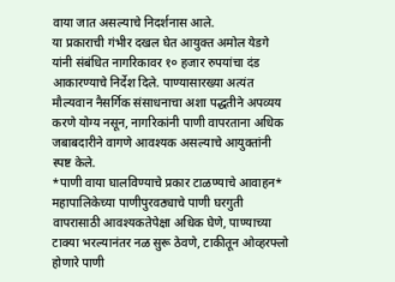वाया जात असल्याचे निदर्शनास आले.
या प्रकाराची गंभीर दखल घेत आयुक्त अमोल येडगे यांनी संबंधित नागरिकावर १० हजार रुपयांचा दंड आकारण्याचे निर्देश दिले. पाण्यासारख्या अत्यंत मौल्यवान नैसर्गिक संसाधनाचा अशा पद्धतीने अपव्यय करणे योग्य नसून, नागरिकांनी पाणी वापरताना अधिक जबाबदारीने वागणे आवश्यक असल्याचे आयुक्तांनी स्पष्ट केले.
*पाणी वाया घालविण्याचे प्रकार टाळण्याचे आवाहन*
महापालिकेच्या पाणीपुरवठ्याचे पाणी घरगुती वापरासाठी आवश्यकतेपेक्षा अधिक घेणे, पाण्याच्या टाक्या भरल्यानंतर नळ सुरू ठेवणे, टाकीतून ओव्हरफ्लो होणारे पाणी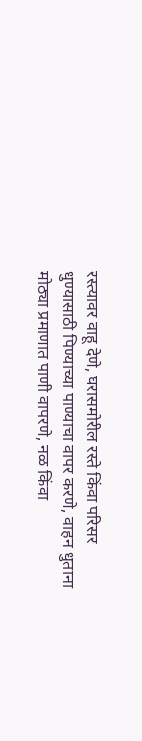रस्त्यावर वाहू देणे, घरासमोरील रस्ते किंवा परिसर धुण्यासाठी पिण्याच्या पाण्याचा वापर करणे, वाहन धुताना मोठ्या प्रमाणात पाणी वापरणे, नळ किंवा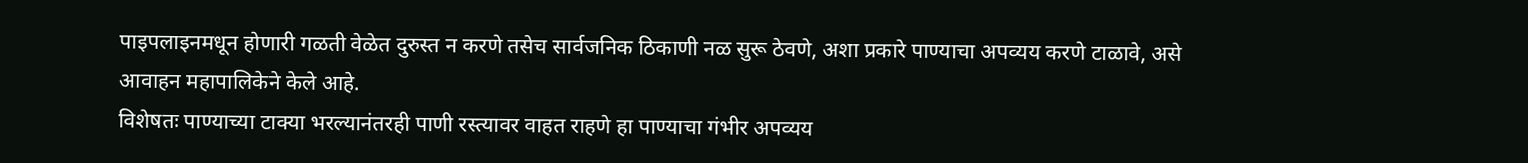पाइपलाइनमधून होणारी गळती वेळेत दुरुस्त न करणे तसेच सार्वजनिक ठिकाणी नळ सुरू ठेवणे, अशा प्रकारे पाण्याचा अपव्यय करणे टाळावे, असे आवाहन महापालिकेने केले आहे.
विशेषतः पाण्याच्या टाक्या भरल्यानंतरही पाणी रस्त्यावर वाहत राहणे हा पाण्याचा गंभीर अपव्यय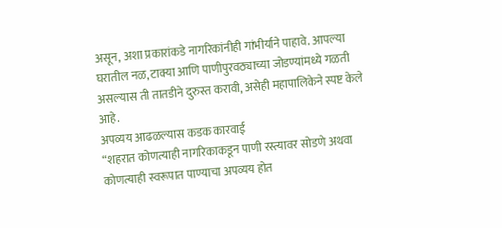असून, अशा प्रकारांकडे नागरिकांनीही गांभीर्याने पाहावे. आपल्या घरातील नळ, टाक्या आणि पाणीपुरवठ्याच्या जोडण्यांमध्ये गळती असल्यास ती तातडीने दुरुस्त करावी, असेही महापालिकेने स्पष्ट केले आहे.
अपव्यय आढळल्यास कडक कारवाई
“शहरात कोणत्याही नागरिकाकडून पाणी रस्त्यावर सोडणे अथवा कोणत्याही स्वरूपात पाण्याचा अपव्यय होत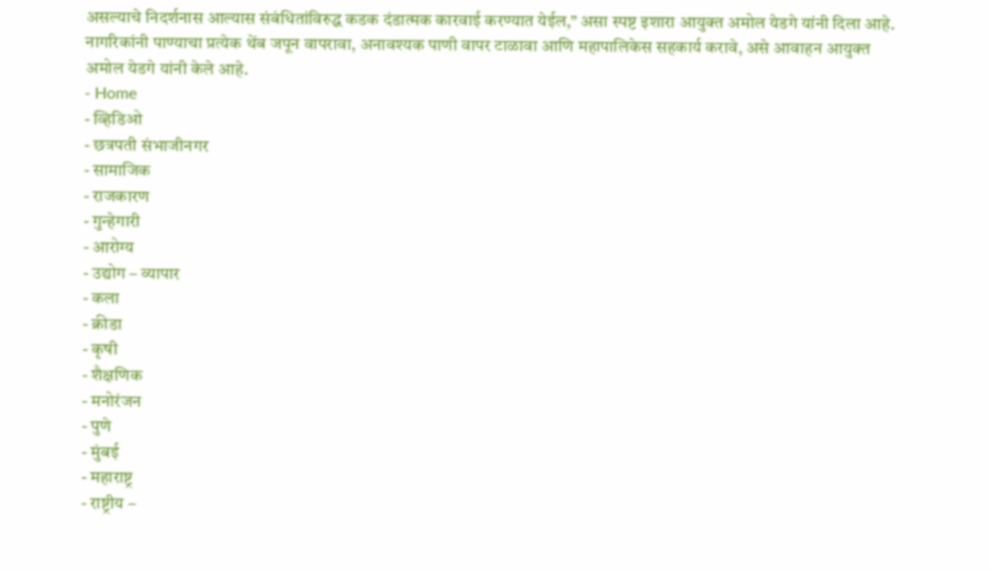असल्याचे निदर्शनास आल्यास संबंधितांविरुद्ध कडक दंडात्मक कारवाई करण्यात येईल,” असा स्पष्ट इशारा आयुक्त अमोल येडगे यांनी दिला आहे.
नागरिकांनी पाण्याचा प्रत्येक थेंब जपून वापरावा, अनावश्यक पाणी वापर टाळावा आणि महापालिकेस सहकार्य करावे, असे आवाहन आयुक्त अमोल येडगे यांनी केले आहे.
- Home
- व्हिडिओ
- छत्रपती संभाजीनगर
- सामाजिक
- राजकारण
- गुन्हेगारी
- आरोग्य
- उद्योग – व्यापार
- कला
- क्रीडा
- कृषी
- शैक्षणिक
- मनोरंजन
- पुणे
- मुंबई
- महाराष्ट्र
- राष्ट्रीय –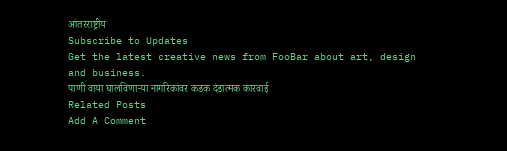आंतरराष्ट्रीय
Subscribe to Updates
Get the latest creative news from FooBar about art, design and business.
पाणी वाया घालविणाऱ्या नागरिकांवर कडक दंडात्मक कारवाई
Related Posts
Add A Comment